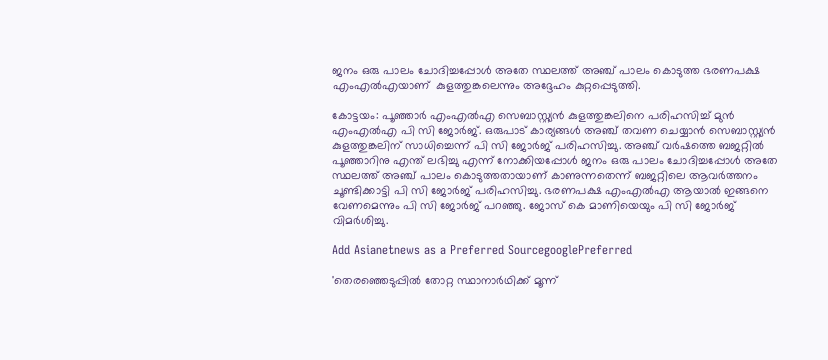ജനം ഒരു പാലം ചോദിച്ചപ്പോൾ അതേ സ്ഥലത്ത് അഞ്ച് പാലം കൊടുത്ത ഭരണപക്ഷ എംഎൽഎയാണ്  കുളത്തുങ്കലെന്നും അദ്ദേഹം കുറ്റപ്പെടുത്തി.

കോട്ടയം: പൂഞ്ഞാർ എംഎൽഎ സെബാസ്റ്റ്യൻ കുളത്തുങ്കലിനെ പരിഹസിച്ച് മുൻ എംഎൽഎ പി സി ജോർജ്. ഒരുപാട് കാര്യങ്ങൾ അഞ്ച് തവണ ചെയ്യാൻ സെബാസ്റ്റ്യൻ കുളത്തുങ്കലിന് സാധിച്ചെന്ന് പി സി ജോർജ് പരിഹസിച്ചു. അഞ്ച് വർഷത്തെ ബജറ്റിൽ പൂഞ്ഞാറിനു എന്ത് ലഭിച്ചു എന്ന് നോക്കിയപ്പോൾ ജനം ഒരു പാലം ചോദിച്ചപ്പോൾ അതേ സ്ഥലത്ത് അഞ്ച് പാലം കൊടുത്തതായാണ് കാണുന്നതെന്ന് ബജറ്റിലെ ആവർത്തനം ചൂണ്ടിക്കാട്ടി പി സി ജോർജ് പരിഹസിച്ചു. ഭരണപക്ഷ എംഎൽഎ ആയാൽ ഇങ്ങനെ വേണമെന്നും പി സി ജോർജ് പറഞ്ഞു. ജോസ് കെ മാണിയെയും പി സി ജോർജ് വിമർശിച്ചു.

Add Asianetnews as a Preferred SourcegooglePreferred

'തെരഞ്ഞെടുപ്പിൽ തോറ്റ സ്ഥാനാർഥിക്ക് മൂന്ന്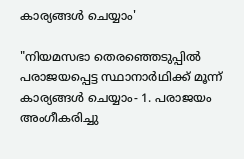കാര്യങ്ങൾ ചെയ്യാം'

"നിയമസഭാ തെരഞ്ഞെടുപ്പിൽ പരാജയപ്പെട്ട സ്ഥാനാർഥിക്ക് മൂന്ന് കാര്യങ്ങൾ ചെയ്യാം- 1. പരാജയം അംഗീകരിച്ചു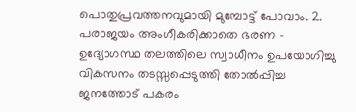പൊതുപ്രവത്തനവുമായി മുമ്പോട്ട് പോവാം. 2. പരാജയം അംഗീകരിക്കാതെ ഭരണ - ഉദ്യോഗസ്ഥ തലത്തിലെ സ്വാധീനം ഉപയോഗിച്ചു വികസനം തടസ്സപ്പെടുത്തി തോൽപ്പിച്ച ജനത്തോട് പകരം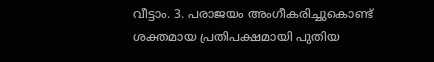വീട്ടാം. 3. പരാജയം അംഗീകരിച്ചുകൊണ്ട് ശക്തമായ പ്രതിപക്ഷമായി പുതിയ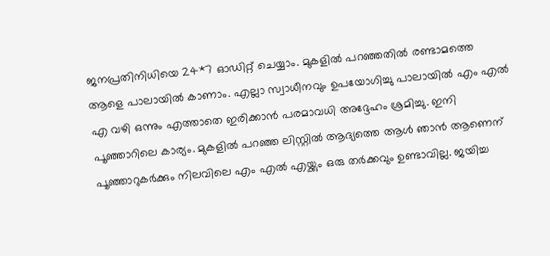ജനപ്രതിനിധിയെ 24*7 ഓഡിറ്റ് ചെയ്യാം. മുകളിൽ പറഞ്ഞതിൽ രണ്ടാമത്തെ ആളെ പാലായിൽ കാണാം. എല്ലാ സ്വാധീനവും ഉപയോഗിച്ചു പാലായിൽ എം എൽ എ വഴി ഒന്നും എത്താതെ ഇരിക്കാൻ പരമാവധി അദ്ദേഹം ശ്രമിച്ചു. ഇനി പൂഞ്ഞാറിലെ കാര്യം. മുകളിൽ പറഞ്ഞ ലിസ്റ്റിൽ ആദ്യത്തെ ആൾ ഞാൻ ആണെന് പൂഞ്ഞാറുകർക്കും നിലവിലെ എം എൽ എയ്ക്കും ഒരു തർക്കവും ഉണ്ടാവില്ല. ജയിച്ച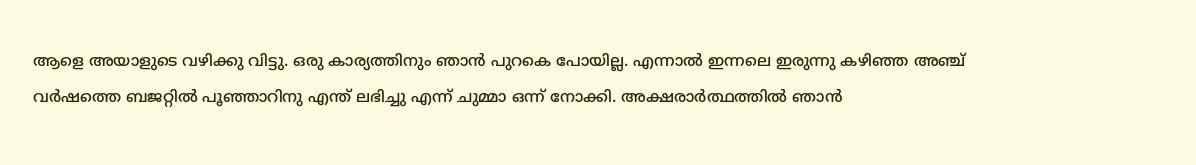ആളെ അയാളുടെ വഴിക്കു വിട്ടു. ഒരു കാര്യത്തിനും ഞാൻ പുറകെ പോയില്ല. എന്നാൽ ഇന്നലെ ഇരുന്നു കഴിഞ്ഞ അഞ്ച് വർഷത്തെ ബജറ്റിൽ പൂഞ്ഞാറിനു എന്ത് ലഭിച്ചു എന്ന് ചുമ്മാ ഒന്ന് നോക്കി. അക്ഷരാർത്ഥത്തിൽ ഞാൻ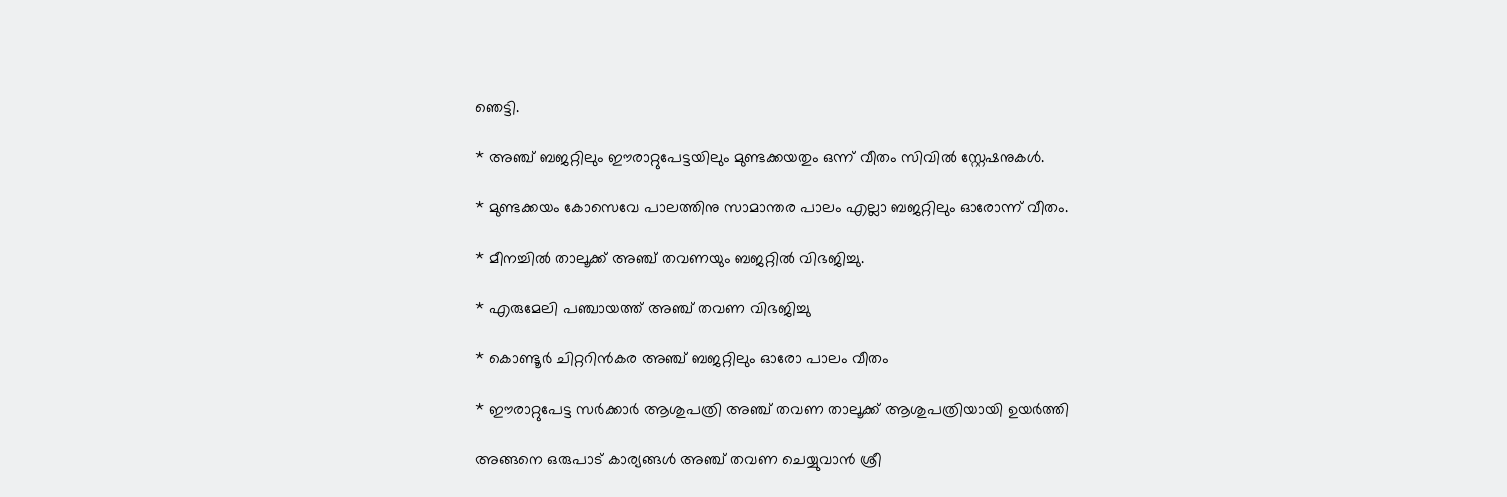ഞെട്ടി.

* അഞ്ച് ബജറ്റിലും ഈരാറ്റുപേട്ടയിലും മുണ്ടക്കയതും ഒന്ന് വീതം സിവിൽ സ്റ്റേഷനുകൾ.

* മുണ്ടക്കയം കോസെവേ പാലത്തിനു സാമാന്തര പാലം എല്ലാ ബജറ്റിലും ഓരോന്ന് വീതം.

* മീനച്ചിൽ താലൂക്ക് അഞ്ച് തവണയും ബജറ്റിൽ വിഭജിച്ചു.

* എരുമേലി പഞ്ചായത്ത്‌ അഞ്ച് തവണ വിഭജിച്ചു

* കൊണ്ടൂർ ചിറ്ററിൻകര അഞ്ച് ബജറ്റിലും ഓരോ പാലം വീതം

* ഈരാറ്റുപേട്ട സർക്കാർ ആശുപത്രി അഞ്ച് തവണ താലൂക്ക് ആശുപത്രിയായി ഉയർത്തി

അങ്ങനെ ഒരുപാട് കാര്യങ്ങൾ അഞ്ച് തവണ ചെയ്യുവാൻ ശ്രീ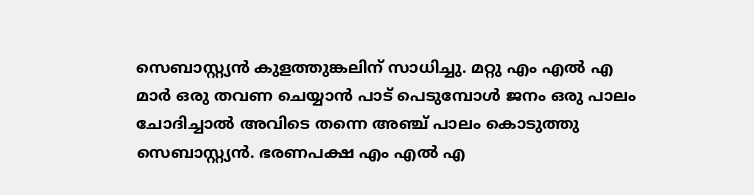സെബാസ്റ്റ്യൻ കുളത്തുങ്കലിന് സാധിച്ചു. മറ്റു എം എൽ എ മാർ ഒരു തവണ ചെയ്യാൻ പാട് പെടുമ്പോൾ ജനം ഒരു പാലം ചോദിച്ചാൽ അവിടെ തന്നെ അഞ്ച് പാലം കൊടുത്തു സെബാസ്റ്റ്യൻ. ഭരണപക്ഷ എം എൽ എ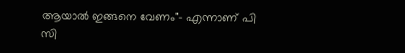ആയാൽ ഇങ്ങനെ വേണം"- എന്നാണ് പി സി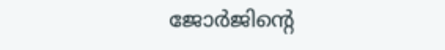ജോർജിന്‍റെ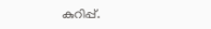കുറിപ്പ്.